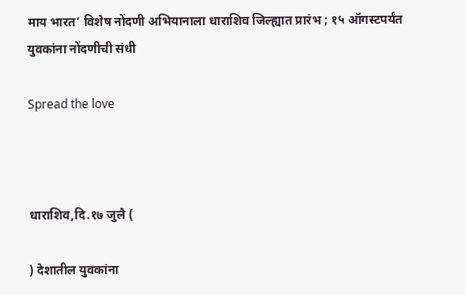माय भारत’ विशेष नोंदणी अभियानाला धाराशिव जिल्ह्यात प्रारंभ ; १५ ऑगस्टपर्यंत युवकांना नोंदणीची संधी

Spread the love



धाराशिव,दि.१७ जुलै (

) देशातील युवकांना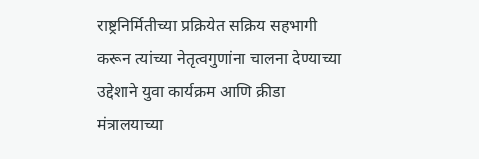राष्ट्रनिर्मितीच्या प्रक्रियेत सक्रिय सहभागी करून त्यांच्या नेतृत्वगुणांना चालना देण्याच्या उद्देशाने युवा कार्यक्रम आणि क्रीडा मंत्रालयाच्या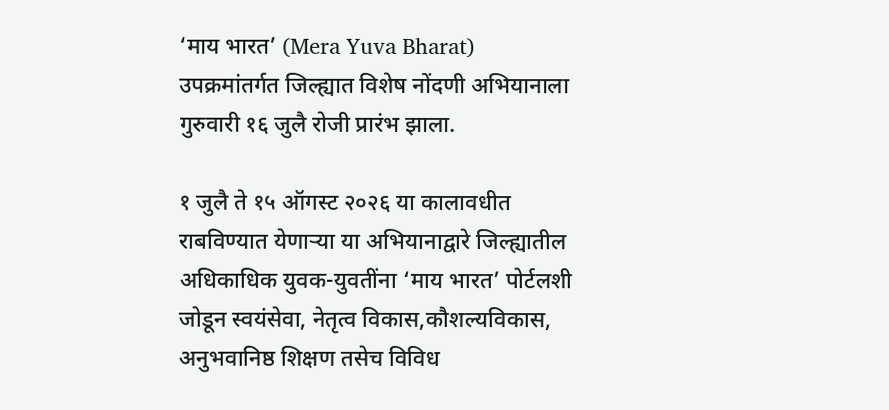‘माय भारत’ (Mera Yuva Bharat) उपक्रमांतर्गत जिल्ह्यात विशेष नोंदणी अभियानाला गुरुवारी १६ जुलै रोजी प्रारंभ झाला.

१ जुलै ते १५ ऑगस्ट २०२६ या कालावधीत राबविण्यात येणाऱ्या या अभियानाद्वारे जिल्ह्यातील अधिकाधिक युवक-युवतींना ‘माय भारत’ पोर्टलशी जोडून स्वयंसेवा, नेतृत्व विकास,कौशल्यविकास, अनुभवानिष्ठ शिक्षण तसेच विविध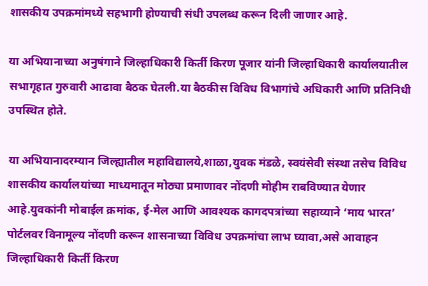शासकीय उपक्रमांमध्ये सहभागी होण्याची संधी उपलब्ध करून दिली जाणार आहे.

या अभियानाच्या अनुषंगाने जिल्हाधिकारी किर्ती किरण पूजार यांनी जिल्हाधिकारी कार्यालयातील सभागृहात गुरुवारी आढावा बैठक घेतली.या बैठकीस विविध विभागांचे अधिकारी आणि प्रतिनिधी उपस्थित होते.

या अभियानादरम्यान जिल्ह्यातील महाविद्यालये,शाळा,युवक मंडळे, स्वयंसेवी संस्था तसेच विविध शासकीय कार्यालयांच्या माध्यमातून मोठ्या प्रमाणावर नोंदणी मोहीम राबविण्यात येणार आहे.युवकांनी मोबाईल क्रमांक, ई-मेल आणि आवश्यक कागदपत्रांच्या सहाय्याने ‘माय भारत’ पोर्टलवर विनामूल्य नोंदणी करून शासनाच्या विविध उपक्रमांचा लाभ घ्यावा,असे आवाहन जिल्हाधिकारी किर्ती किरण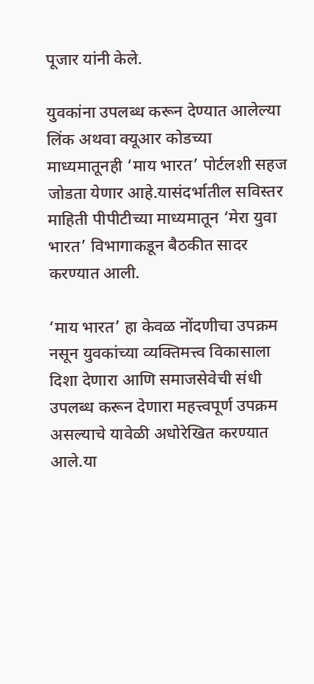पूजार यांनी केले.

युवकांना उपलब्ध करून देण्यात आलेल्या लिंक अथवा क्यूआर कोडच्या माध्यमातूनही ‘माय भारत’ पोर्टलशी सहज जोडता येणार आहे.यासंदर्भातील सविस्तर माहिती पीपीटीच्या माध्यमातून ‘मेरा युवा भारत’ विभागाकडून बैठकीत सादर करण्यात आली.

‘माय भारत’ हा केवळ नोंदणीचा उपक्रम नसून युवकांच्या व्यक्तिमत्त्व विकासाला दिशा देणारा आणि समाजसेवेची संधी उपलब्ध करून देणारा महत्त्वपूर्ण उपक्रम असल्याचे यावेळी अधोरेखित करण्यात आले.या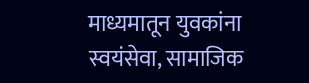माध्यमातून युवकांना स्वयंसेवा, सामाजिक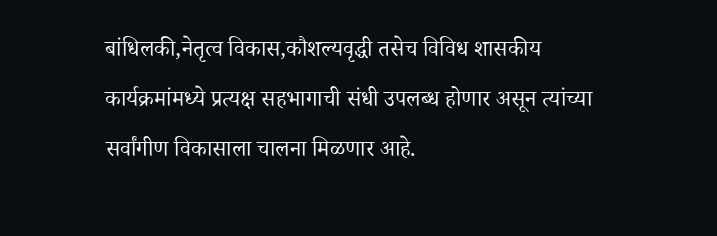बांधिलकी,नेतृत्व विकास,कौशल्यवृद्धी तसेच विविध शासकीय कार्यक्रमांमध्ये प्रत्यक्ष सहभागाची संधी उपलब्ध होणार असून त्यांच्या सर्वांगीण विकासाला चालना मिळणार आहे.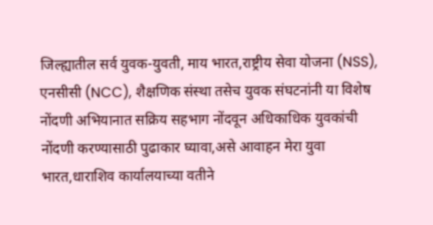जिल्ह्यातील सर्व युवक-युवती, माय भारत,राष्ट्रीय सेवा योजना (NSS), एनसीसी (NCC), शैक्षणिक संस्था तसेच युवक संघटनांनी या विशेष नोंदणी अभियानात सक्रिय सहभाग नोंदवून अधिकाधिक युवकांची नोंदणी करण्यासाठी पुढाकार घ्यावा,असे आवाहन मेरा युवा भारत,धाराशिव कार्यालयाच्या वतीने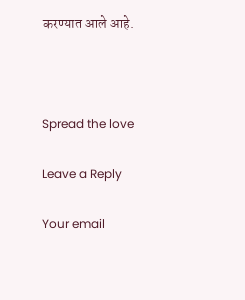करण्यात आले आहे.



Spread the love

Leave a Reply

Your email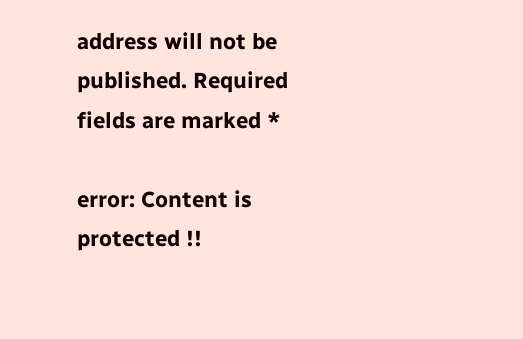address will not be published. Required fields are marked *

error: Content is protected !!